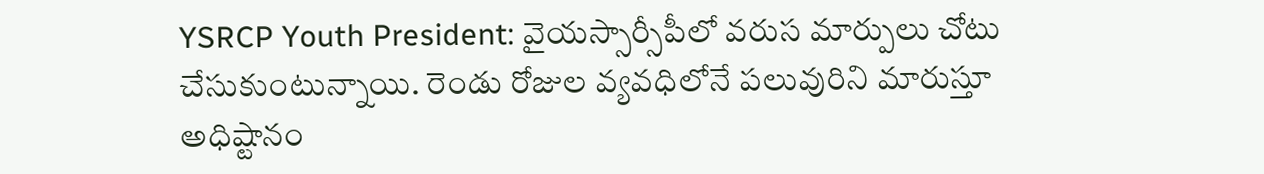YSRCP Youth President: వైయస్సార్సీపీలో వరుస మార్పులు చోటు చేసుకుంటున్నాయి. రెండు రోజుల వ్యవధిలోనే పలువురిని మారుస్తూ అధిష్టానం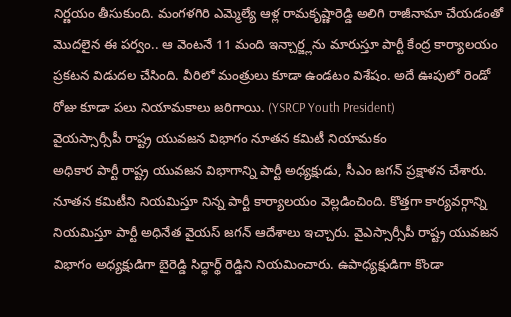నిర్ణయం తీసుకుంది. మంగళగిరి ఎమ్మెల్యే ఆళ్ల రామకృష్ణారెడ్డి అలిగి రాజీనామా చేయడంతో మొదలైన ఈ పర్వం.. ఆ వెంటనే 11 మంది ఇన్చార్జ్లను మారుస్తూ పార్టీ కేంద్ర కార్యాలయం ప్రకటన విడుదల చేసింది. వీరిలో మంత్రులు కూడా ఉండటం విశేషం. అదే ఊపులో రెండో రోజు కూడా పలు నియామకాలు జరిగాయి. (YSRCP Youth President)
వైయస్సార్సీపీ రాష్ట్ర యువజన విభాగం నూతన కమిటీ నియామకం
అధికార పార్టీ రాష్ట్ర యువజన విభాగాన్ని పార్టీ అధ్యక్షుడు, సీఎం జగన్ ప్రక్షాళన చేశారు. నూతన కమిటీని నియమిస్తూ నిన్న పార్టీ కార్యాలయం వెల్లడించింది. కొత్తగా కార్యవర్గాన్ని నియమిస్తూ పార్టీ అధినేత వైయస్ జగన్ ఆదేశాలు ఇచ్చారు. వైఎస్సార్సీపీ రాష్ట్ర యువజన విభాగం అధ్యక్షుడిగా బైరెడ్డి సిద్ధార్థ్ రెడ్డిని నియమించారు. ఉపాధ్యక్షుడిగా కొండా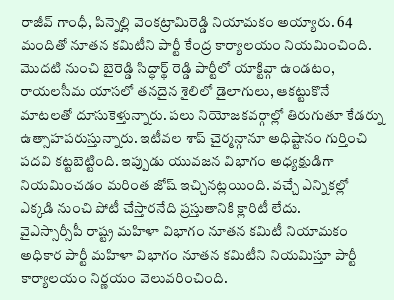రాజీవ్ గాంధీ, పిన్నెల్లి వెంకట్రామిరెడ్డి నియామకం అయ్యారు. 64 మందితో నూతన కమిటీని పార్టీ కేంద్ర కార్యాలయం నియమించింది.
మొదటి నుంచి బైరెడ్డి సిద్ధార్థ్ రెడ్డి పార్టీలో యాక్టివ్గా ఉండటం, రాయలసీమ యాసలో తనదైన శైలిలో డైలాగులు, ఆకట్టుకొనే మాటలతో దూసుకెళ్తున్నారు. పలు నియోజకవర్గాల్లో తిరుగుతూ కేడర్ను ఉత్సాహపరుస్తున్నారు. ఇటీవల శాప్ చైర్మన్గానూ అధిష్టానం గుర్తించి పదవి కట్టబెట్టింది. ఇప్పుడు యువజన విభాగం అధ్యక్షుడిగా నియమించడం మరింత జోష్ ఇచ్చినట్లయింది. వచ్చే ఎన్నికల్లో ఎక్కడి నుంచి పోటీ చేస్తారనేది ప్రస్తుతానికి క్లారిటీ లేదు.
వైఎస్సార్సీపీ రాష్ట్ర మహిళా విభాగం నూతన కమిటీ నియామకం
అధికార పార్టీ మహిళా విభాగం నూతన కమిటీని నియమిస్తూ పార్టీ కార్యాలయం నిర్ణయం వెలువరించింది.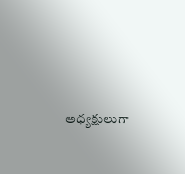అధ్యక్షులుగా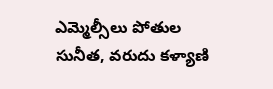ఎమ్మెల్సీలు పోతుల సునీత, వరుదు కళ్యాణి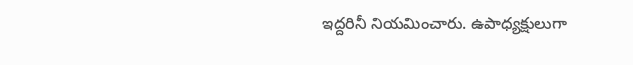ఇద్దరినీ నియమించారు. ఉపాధ్యక్షులుగా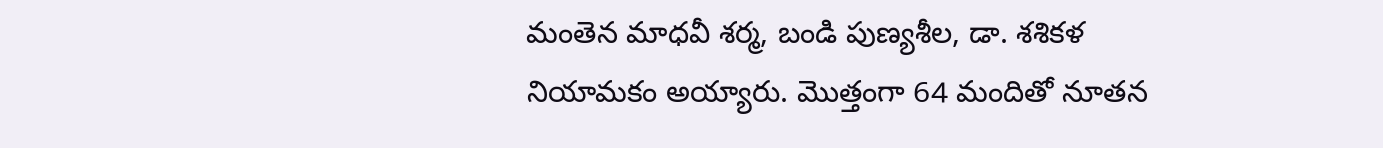మంతెన మాధవీ శర్మ, బండి పుణ్యశీల, డా. శశికళ నియామకం అయ్యారు. మొత్తంగా 64 మందితో నూతన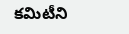కమిటీని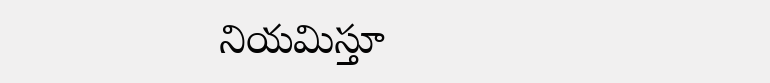నియమిస్తూ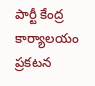పార్టీ కేంద్ర కార్యాలయం ప్రకటన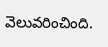వెలువరించింది.